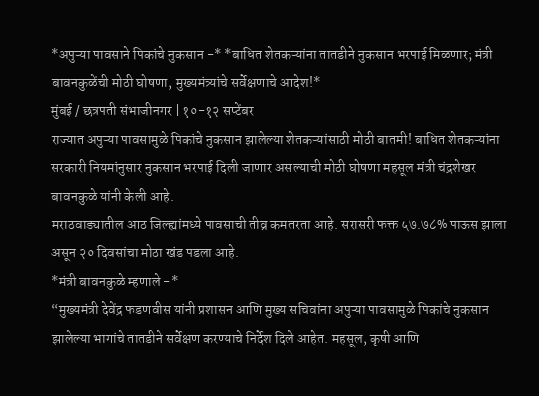*अपुऱ्या पावसाने पिकांचे नुकसान -* *बाधित शेतकऱ्यांना तातडीने नुकसान भरपाई मिळणार; मंत्री बावनकुळेंची मोठी घोषणा, मुख्यमंत्र्यांचे सर्वेक्षणाचे आदेश!*
मुंबई / छत्रपती संभाजीनगर | १०-१२ सप्टेंबर
राज्यात अपुऱ्या पावसामुळे पिकांचे नुकसान झालेल्या शेतकऱ्यांसाठी मोठी बातमी! बाधित शेतकऱ्यांना सरकारी नियमांनुसार नुकसान भरपाई दिली जाणार असल्याची मोठी घोषणा महसूल मंत्री चंद्रशेखर बावनकुळे यांनी केली आहे.
मराठवाड्यातील आठ जिल्ह्यांमध्ये पावसाची तीव्र कमतरता आहे. सरासरी फक्त ५७.७८% पाऊस झाला असून २० दिवसांचा मोठा खंड पडला आहे.
*मंत्री बावनकुळे म्हणाले -*
“मुख्यमंत्री देवेंद्र फडणवीस यांनी प्रशासन आणि मुख्य सचिवांना अपुऱ्या पावसामुळे पिकांचे नुकसान झालेल्या भागांचे तातडीने सर्वेक्षण करण्याचे निर्देश दिले आहेत. महसूल, कृषी आणि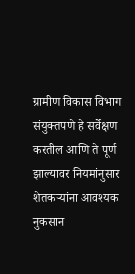ग्रामीण विकास विभाग संयुक्तपणे हे सर्वेक्षण करतील आणि ते पूर्ण झाल्यावर नियमांनुसार शेतकऱ्यांना आवश्यक नुकसान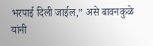भरपाई दिली जाईल,” असे बावनकुळे यांनी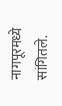नागपूरमध्ये सांगितले.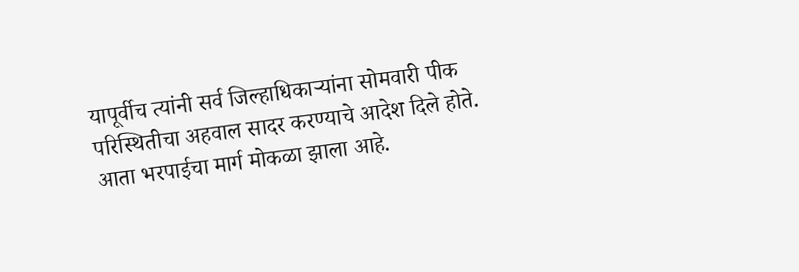यापूर्वीच त्यांनी सर्व जिल्हाधिकाऱ्यांना सोमवारी पीक परिस्थितीचा अहवाल सादर करण्याचे आदेश दिले होते. आता भरपाईचा मार्ग मोकळा झाला आहे.